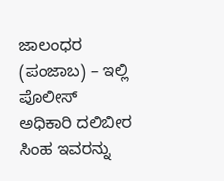ಜಾಲಂಧರ (ಪಂಜಾಬ) – ಇಲ್ಲಿ ಪೊಲೀಸ್ ಅಧಿಕಾರಿ ದಲಿಬೀರ ಸಿಂಹ ಇವರನ್ನು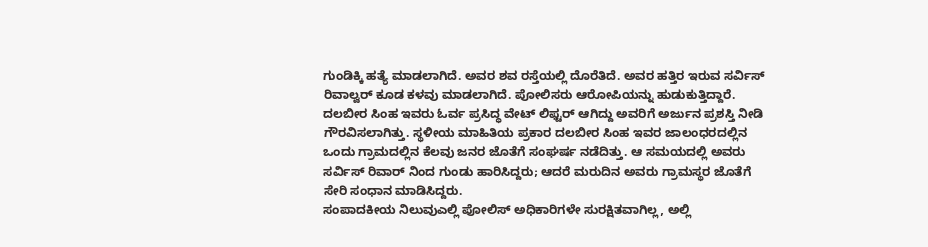ಗುಂಡಿಕ್ಕಿ ಹತ್ಯೆ ಮಾಡಲಾಗಿದೆ. ಅವರ ಶವ ರಸ್ತೆಯಲ್ಲಿ ದೊರೆತಿದೆ. ಅವರ ಹತ್ತಿರ ಇರುವ ಸರ್ವಿಸ್ ರಿವಾಲ್ವರ್ ಕೂಡ ಕಳವು ಮಾಡಲಾಗಿದೆ. ಪೋಲಿಸರು ಆರೋಪಿಯನ್ನು ಹುಡುಕುತ್ತಿದ್ದಾರೆ. ದಲಬೀರ ಸಿಂಹ ಇವರು ಓರ್ವ ಪ್ರಸಿದ್ಧ ವೇಟ್ ಲಿಫ್ಟರ್ ಆಗಿದ್ದು ಅವರಿಗೆ ಅರ್ಜುನ ಪ್ರಶಸ್ತಿ ನೀಡಿ ಗೌರವಿಸಲಾಗಿತ್ತು. ಸ್ಥಳೀಯ ಮಾಹಿತಿಯ ಪ್ರಕಾರ ದಲಬೀರ ಸಿಂಹ ಇವರ ಜಾಲಂಧರದಲ್ಲಿನ ಒಂದು ಗ್ರಾಮದಲ್ಲಿನ ಕೆಲವು ಜನರ ಜೊತೆಗೆ ಸಂಘರ್ಷ ನಡೆದಿತ್ತು. ಆ ಸಮಯದಲ್ಲಿ ಅವರು ಸರ್ವಿಸ್ ರಿವಾರ್ ನಿಂದ ಗುಂಡು ಹಾರಿಸಿದ್ದರು; ಆದರೆ ಮರುದಿನ ಅವರು ಗ್ರಾಮಸ್ಥರ ಜೊತೆಗೆ ಸೇರಿ ಸಂಧಾನ ಮಾಡಿಸಿದ್ದರು.
ಸಂಪಾದಕೀಯ ನಿಲುವುಎಲ್ಲಿ ಪೋಲಿಸ್ ಅಧಿಕಾರಿಗಳೇ ಸುರಕ್ಷಿತವಾಗಿಲ್ಲ, ಅಲ್ಲಿ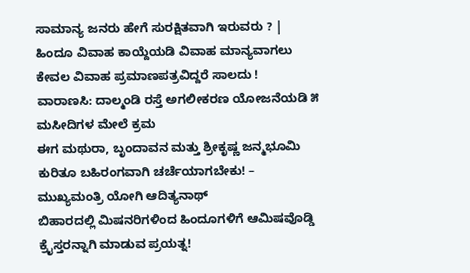ಸಾಮಾನ್ಯ ಜನರು ಹೇಗೆ ಸುರಕ್ಷಿತವಾಗಿ ಇರುವರು ? |
ಹಿಂದೂ ವಿವಾಹ ಕಾಯ್ದೆಯಡಿ ವಿವಾಹ ಮಾನ್ಯವಾಗಲು ಕೇವಲ ವಿವಾಹ ಪ್ರಮಾಣಪತ್ರವಿದ್ದರೆ ಸಾಲದು !
ವಾರಾಣಸಿ: ದಾಲ್ಮಂಡಿ ರಸ್ತೆ ಅಗಲೀಕರಣ ಯೋಜನೆಯಡಿ ೫ ಮಸೀದಿಗಳ ಮೇಲೆ ಕ್ರಮ
ಈಗ ಮಥುರಾ, ಬೃಂದಾವನ ಮತ್ತು ಶ್ರೀಕೃಷ್ಣ ಜನ್ಮಭೂಮಿ ಕುರಿತೂ ಬಹಿರಂಗವಾಗಿ ಚರ್ಚೆಯಾಗಬೇಕು! – ಮುಖ್ಯಮಂತ್ರಿ ಯೋಗಿ ಆದಿತ್ಯನಾಥ್
ಬಿಹಾರದಲ್ಲಿ ಮಿಷನರಿಗಳಿಂದ ಹಿಂದೂಗಳಿಗೆ ಆಮಿಷವೊಡ್ಡಿ ಕ್ರೈಸ್ತರನ್ನಾಗಿ ಮಾಡುವ ಪ್ರಯತ್ನ!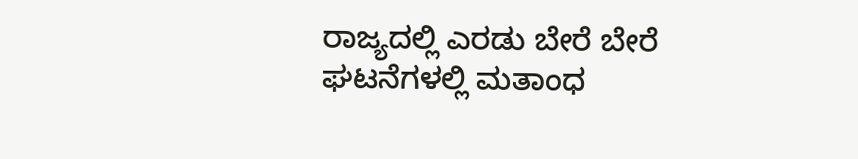ರಾಜ್ಯದಲ್ಲಿ ಎರಡು ಬೇರೆ ಬೇರೆ ಘಟನೆಗಳಲ್ಲಿ ಮತಾಂಧ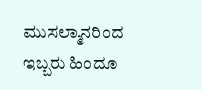ಮುಸಲ್ಮಾನರಿಂದ ಇಬ್ಬರು ಹಿಂದೂ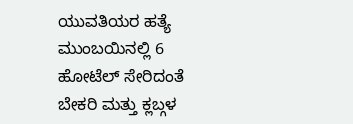ಯುವತಿಯರ ಹತ್ಯೆ
ಮುಂಬಯಿನಲ್ಲಿ 6 ಹೋಟೆಲ್ ಸೇರಿದಂತೆ ಬೇಕರಿ ಮತ್ತು ಕ್ಲಬ್ಗಳ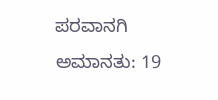ಪರವಾನಗಿ ಅಮಾನತು: 19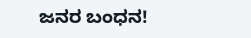ಜನರ ಬಂಧನ!